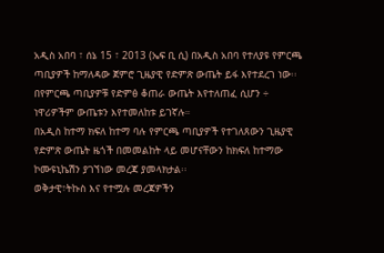አዲስ አበባ ፣ ሰኔ 15 ፣ 2013 (ኤፍ ቢ ሲ) በአዲስ አበባ የተለያዩ የምርጫ ጣቢያዎች ከማለዳው ጀምሮ ጊዜያዊ የድምጽ ውጤት ይፋ እየተደረገ ነው፡፡
በየምርጫ ጣቢያዎቹ የድምፅ ቆጠራ ውጤት እየተለጠፈ ሲሆን ÷ ነዋሪዎችም ውጤቱን እየተመለከቱ ይገኛሉ።
በአዲስ ከተማ ክፍለ ከተማ ባሉ የምርጫ ጣቢያዎች የተገለጸውን ጊዜያዊ የድምጽ ውጤት ዜጎች በመመልከት ላይ መሆናቸውን ከክፍለ ከተማው ኮሙዩኒኬሽን ያገኘነው መረጃ ያመላክታል፡፡
ወቅታዊ፣ትኩስ እና የተሟሉ መረጃዎችን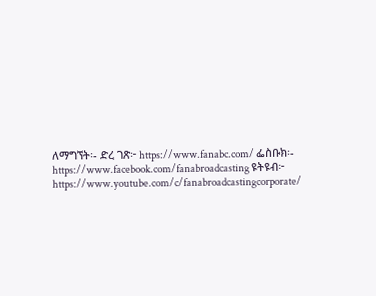ለማግኘት፡- ድረ ገጽ፦ https://www.fanabc.com/ ፌስቡክ፡- https://www.facebook.com/fanabroadcasting ዩትዩብ፦ https://www.youtube.com/c/fanabroadcastingcorporate/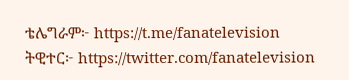ቴሌግራም፦ https://t.me/fanatelevision ትዊተር፦ https://twitter.com/fanatelevision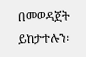በመወዳጀት ይከታተሉን፡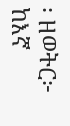፡ ዘወትር፦ ከእኛ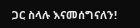ጋር ስላሉ እናመሰግናለን!